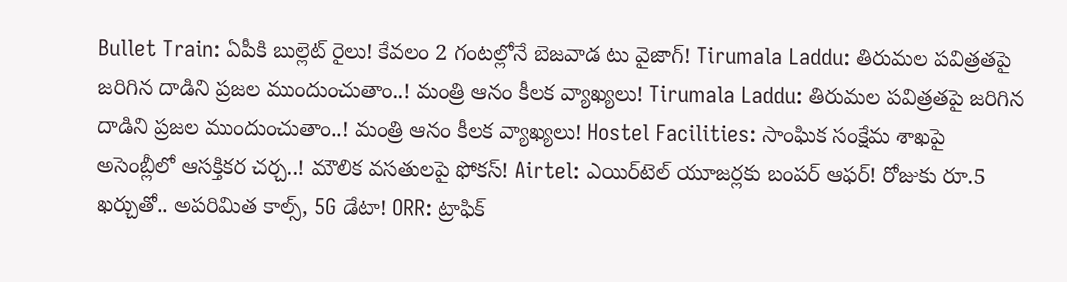Bullet Train: ఏపీకి బుల్లెట్ రైలు! కేవలం 2 గంటల్లోనే బెజవాడ టు వైజాగ్! Tirumala Laddu: తిరుమల పవిత్రతపై జరిగిన దాడిని ప్రజల ముందుంచుతాం..! మంత్రి ఆనం కీలక వ్యాఖ్యలు! Tirumala Laddu: తిరుమల పవిత్రతపై జరిగిన దాడిని ప్రజల ముందుంచుతాం..! మంత్రి ఆనం కీలక వ్యాఖ్యలు! Hostel Facilities: సాంఘిక సంక్షేమ శాఖపై అసెంబ్లీలో ఆసక్తికర చర్చ..! మౌలిక వసతులపై ఫోకస్! Airtel: ఎయిర్‌టెల్ యూజర్లకు బంపర్ ఆఫర్! రోజుకు రూ.5 ఖర్చుతో.. అపరిమిత కాల్స్, 5G డేటా! ORR: ట్రాఫిక్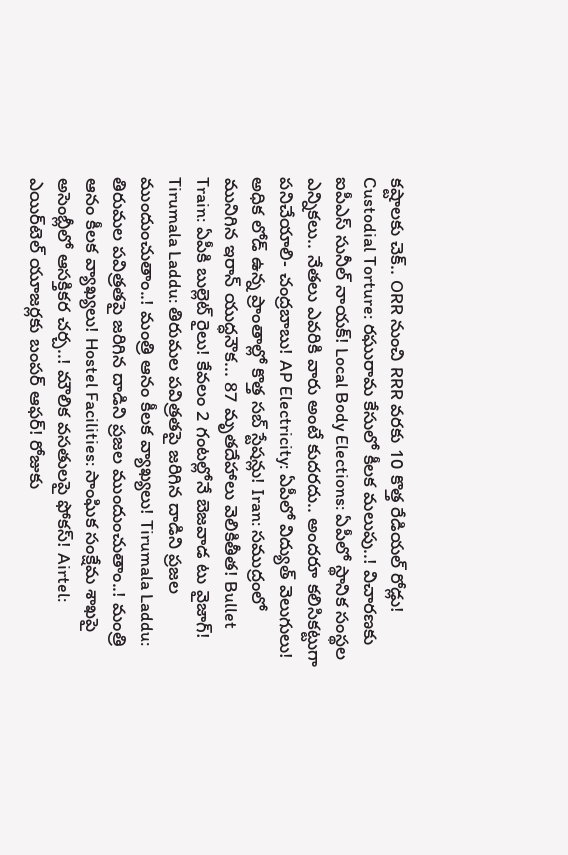కష్టాలకు చెక్.. ORR నుంచి RRR వరకు 10 కొత్త రేడియల్ రోడ్లు! Custodial Torture: రఘురామ కేసులో కీలక మలుపు..! విచారణకు ఐపీఎస్ సునీల్ నాయక్! Local Body Elections: ఏపీలో స్థానిక సంస్థల ఎన్నికలు.. నేతలు ఎవరికి వారు అంటే కుదరదు.. అందరూ కలిసికట్టుగా పనిచేయాలి- చంద్రబాబు! AP Electricity: ఏపీలో విద్యుత్ వెలుగులు! అధిక లోడ్ ఉన్న ప్రాంతాల్లో కొత్త సబ్ స్టేషన్లు! Iran: సముద్రంలో మునిగిన ఇరాన్ యుద్ధనౌక... 87 మృతదేహాలు వెలికితీత! Bullet Train: ఏపీకి బుల్లెట్ రైలు! కేవలం 2 గంటల్లోనే బెజవాడ టు వైజాగ్! Tirumala Laddu: తిరుమల పవిత్రతపై జరిగిన దాడిని ప్రజల ముందుంచుతాం..! మంత్రి ఆనం కీలక వ్యాఖ్యలు! Tirumala Laddu: తిరుమల పవిత్రతపై జరిగిన దాడిని ప్రజల ముందుంచుతాం..! మంత్రి ఆనం కీలక వ్యాఖ్యలు! Hostel Facilities: సాంఘిక సంక్షేమ శాఖపై అసెంబ్లీలో ఆసక్తికర చర్చ..! మౌలిక వసతులపై ఫోకస్! Airtel: ఎయిర్‌టెల్ యూజర్లకు బంపర్ ఆఫర్! రోజుకు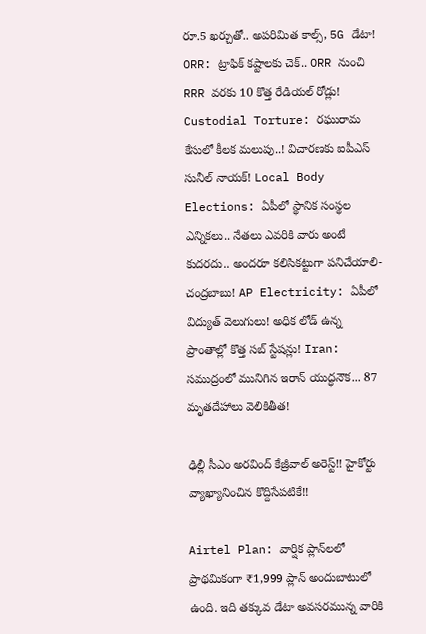రూ.5 ఖర్చుతో.. అపరిమిత కాల్స్, 5G డేటా! ORR: ట్రాఫిక్ కష్టాలకు చెక్.. ORR నుంచి RRR వరకు 10 కొత్త రేడియల్ రోడ్లు! Custodial Torture: రఘురామ కేసులో కీలక మలుపు..! విచారణకు ఐపీఎస్ సునీల్ నాయక్! Local Body Elections: ఏపీలో స్థానిక సంస్థల ఎన్నికలు.. నేతలు ఎవరికి వారు అంటే కుదరదు.. అందరూ కలిసికట్టుగా పనిచేయాలి- చంద్రబాబు! AP Electricity: ఏపీలో విద్యుత్ వెలుగులు! అధిక లోడ్ ఉన్న ప్రాంతాల్లో కొత్త సబ్ స్టేషన్లు! Iran: సముద్రంలో మునిగిన ఇరాన్ యుద్ధనౌక... 87 మృతదేహాలు వెలికితీత!

ఢిల్లీ సీఎం అరవింద్ కేజ్రీవాల్‌ అరెస్ట్!! హైకోర్టు వ్యాఖ్యానించిన కొద్దిసేపటికే!!

Airtel Plan: వార్షిక ప్లాన్‌లలో ప్రాథమికంగా ₹1,999 ప్లాన్ అందుబాటులో ఉంది. ఇది తక్కువ డేటా అవసరమున్న వారికి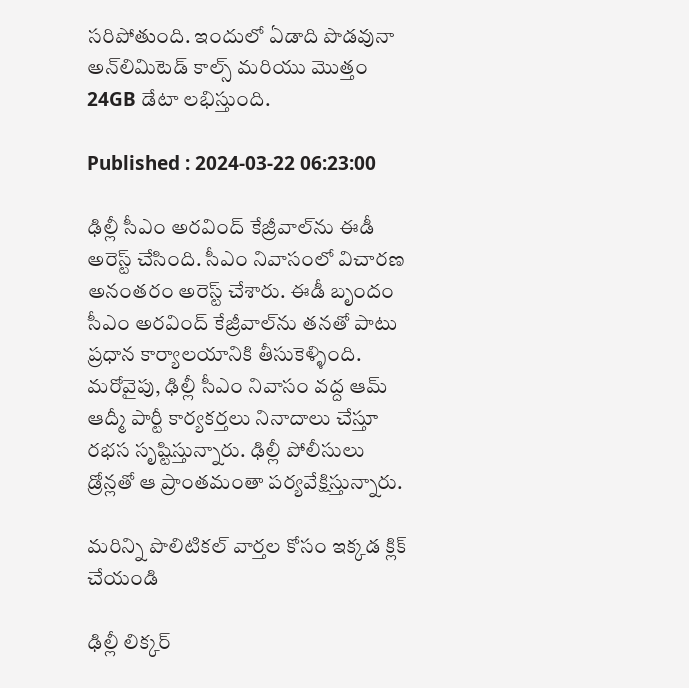సరిపోతుంది. ఇందులో ఏడాది పొడవునా అన్‌లిమిటెడ్ కాల్స్ మరియు మొత్తం 24GB డేటా లభిస్తుంది.

Published : 2024-03-22 06:23:00

ఢిల్లీ సీఎం అరవింద్ కేజ్రీవాల్‌ను ఈడీ అరెస్ట్ చేసింది. సీఎం నివాసంలో విచారణ అనంతరం అరెస్ట్ చేశారు. ఈడీ బృందం సీఎం అరవింద్ కేజ్రీవాల్‌ను తనతో పాటు ప్రధాన కార్యాలయానికి తీసుకెళ్ళింది. మరోవైపు, ఢిల్లీ సీఎం నివాసం వద్ద ఆమ్ ఆద్మీ పార్టీ కార్యకర్తలు నినాదాలు చేస్తూ రభస సృష్టిస్తున్నారు. ఢిల్లీ పోలీసులు డ్రోన్లతో ఆ ప్రాంతమంతా పర్యవేక్షిస్తున్నారు.

మరిన్ని పొలిటికల్ వార్తల కోసం ఇక్కడ క్లిక్ చేయండి

ఢిల్లీ లిక్కర్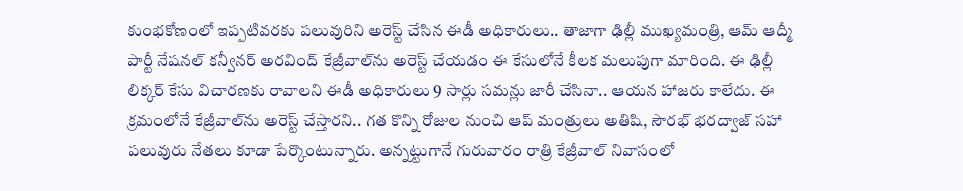కుంభకోణంలో ఇప్పటివరకు పలువురిని అరెస్ట్ చేసిన ఈడీ అధికారులు.. తాజాగా ఢిల్లీ ముఖ్యమంత్రి, ఆమ్ ఆద్మీ పార్టీ నేషనల్ కన్వీనర్ అరవింద్ కేజ్రీవాల్‌ను అరెస్ట్ చేయడం ఈ కేసులోనే కీలక మలుపుగా మారింది. ఈ ఢిల్లీ లిక్కర్ కేసు విచారణకు రావాలని ఈడీ అధికారులు 9 సార్లు సమన్లు జారీ చేసినా.. ఆయన హాజరు కాలేదు. ఈ క్రమంలోనే కేజ్రీవాల్‌ను అరెస్ట్ చేస్తారని.. గత కొన్ని రోజుల నుంచి ఆప్ మంత్రులు అతిషి, సౌరభ్ భరద్వాజ్ సహా పలువురు నేతలు కూడా పేర్కొంటున్నారు. అన్నట్టుగానే గురువారం రాత్రి కేజ్రీవాల్ నివాసంలో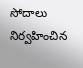సోదాలు నిర్వహించిన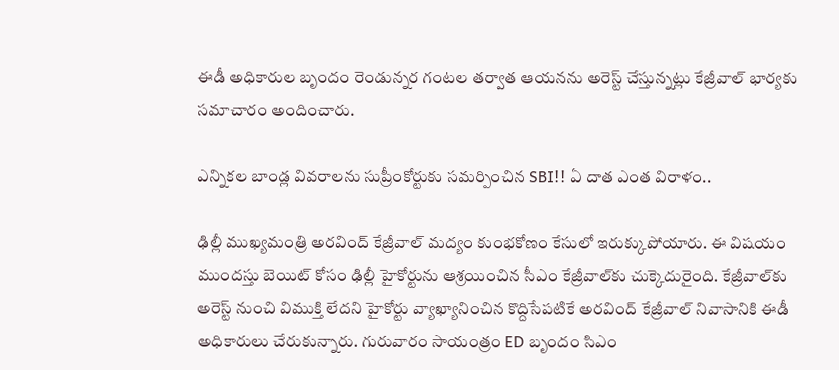ఈడీ అధికారుల బృందం రెండున్నర గంటల తర్వాత ఆయనను అరెస్ట్ చేస్తున్నట్లు కేజ్రీవాల్ భార్యకు సమాచారం అందించారు.

ఎన్నికల బాండ్ల వివరాలను సుప్రీంకోర్టుకు సమర్పించిన SBI!! ఏ దాత ఎంత విరాళం..

ఢిల్లీ ముఖ్యమంత్రి అరవింద్ కేజ్రీవాల్ మద్యం కుంభకోణం కేసులో ఇరుక్కుపోయారు. ఈ విషయం ముందస్తు బెయిట్ కోసం ఢిల్లీ హైకోర్టును ఆశ్రయించిన సీఎం కేజ్రీవాల్‌కు చుక్కెదురైంది. కేజ్రీవాల్‌కు అరెస్ట్‌ నుంచి విముక్తి లేదని హైకోర్టు వ్యాఖ్యానించిన కొద్దిసేపటికే అరవింద్ కేజ్రీవాల్‌ నివాసానికి ఈడీ అధికారులు చేరుకున్నారు. గురువారం సాయంత్రం ED బృందం సిఎం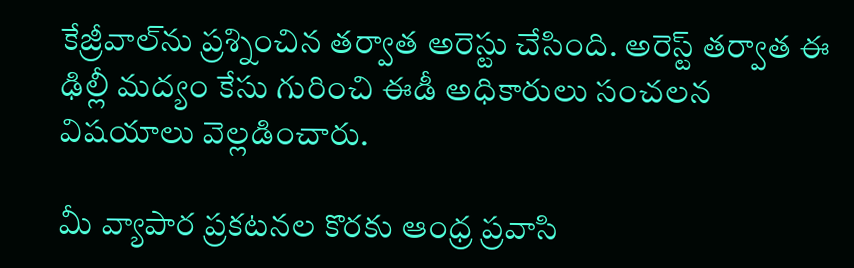కేజ్రీవాల్‌ను ప్రశ్నించిన తర్వాత అరెస్టు చేసింది. అరెస్ట్ తర్వాత ఈ ఢిల్లీ మద్యం కేసు గురించి ఈడీ అధికారులు సంచలన విషయాలు వెల్లడించారు.

మీ వ్యాపార ప్రకటనల కొరకు ఆంధ్ర ప్రవాసి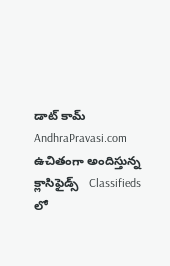డాట్ కామ్ AndhraPravasi.com ఉచితంగా అందిస్తున్న క్లాసిఫైడ్స్   Classifieds లో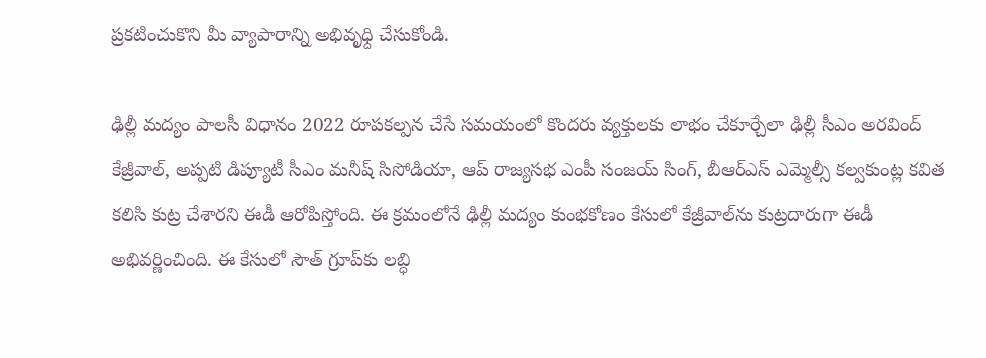ప్రకటించుకొని మీ వ్యాపారాన్ని అభివృధ్ది చేసుకోండి.

ఢిల్లీ మద్యం పాలసీ విధానం 2022 రూపకల్పన చేసే సమయంలో కొందరు వ్యక్తులకు లాభం చేకూర్చేలా ఢిల్లీ సీఎం అరవింద్ కేజ్రీవాల్, అప్పటి డిప్యూటీ సీఎం మనీష్ సిసోడియా, ఆప్ రాజ్యసభ ఎంపీ సంజయ్ సింగ్, బీఆర్ఎస్ ఎమ్మెల్సీ కల్వకుంట్ల కవిత కలిసి కుట్ర చేశారని ఈడీ ఆరోపిస్తోంది. ఈ క్రమంలోనే ఢిల్లీ మద్యం కుంభకోణం కేసులో కేజ్రీవాల్‌ను కుట్రదారుగా ఈడీ అభివర్ణించింది. ఈ కేసులో సౌత్ గ్రూప్‌కు లబ్ధి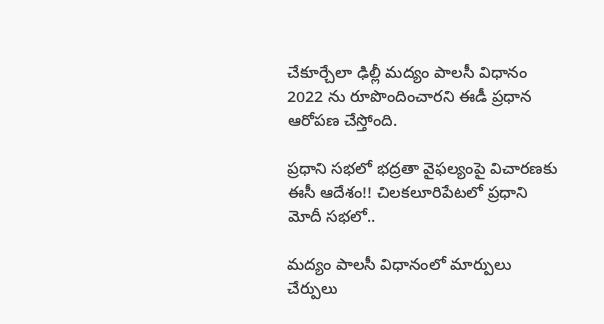చేకూర్చేలా ఢిల్లీ మద్యం పాలసీ విధానం 2022 ను రూపొందించారని ఈడీ ప్రధాన ఆరోపణ చేస్తోంది.

ప్రధాని సభలో భద్రతా వైఫల్యంపై విచారణకు ఈసీ ఆదేశం!! చిలకలూరిపేటలో ప్రధాని మోదీ సభలో..

మద్యం పాలసీ విధానంలో మార్పులు చేర్పులు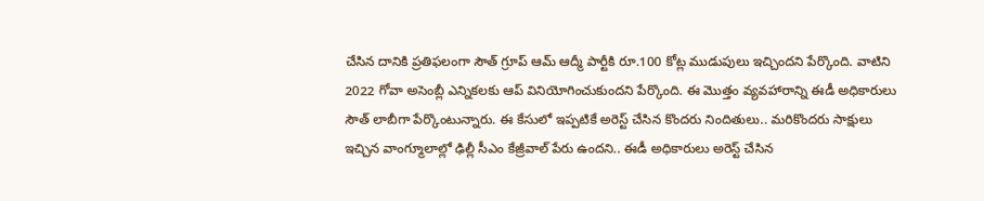చేసిన దానికి ప్రతిఫలంగా సౌత్ గ్రూప్ ఆమ్ ఆద్మీ పార్టీకి రూ.100 కోట్ల ముడుపులు ఇచ్చిందని పేర్కొంది. వాటిని 2022 గోవా అసెంబ్లీ ఎన్నికలకు ఆప్ వినియోగించుకుందని పేర్కొంది. ఈ మొత్తం వ్యవహారాన్ని ఈడీ అధికారులు సౌత్ లాబీగా పేర్కొంటున్నారు. ఈ కేసులో ఇప్పటికే అరెస్ట్ చేసిన కొందరు నిందితులు.. మరికొందరు సాక్షులు ఇచ్చిన వాంగ్మూలాల్లో ఢిల్లీ సీఎం కేజ్రీవాల్ పేరు ఉందని.. ఈడీ అధికారులు అరెస్ట్ చేసిన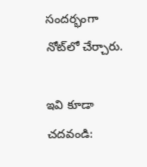సందర్భంగా నోట్‌లో చేర్చారు.

ఇవి కూడా చదవండి: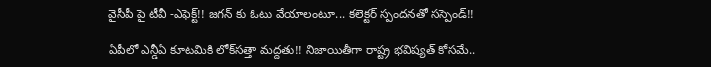వైసీపీ పై టీవీ -ఎఫెక్ట్!! జగన్ కు ఓటు వేయాలంటూ... కలెక్టర్ స్పందనతో సస్పెండ్!!

ఏపీలో ఎన్డీఏ కూటమికి లోక్‌సత్తా మద్దతు!! నిజాయితీగా రాష్ట్ర భవిష్యత్ కోసమే..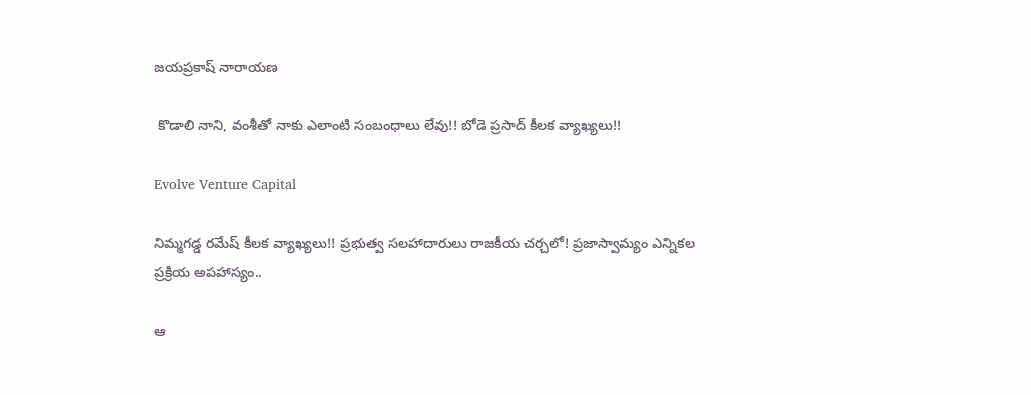జయప్రకాష్ నారాయణ

 కొడాలి నాని, వంశీతో నాకు ఎలాంటి సంబంధాలు లేవు!! బోడె ప్రసాద్ కీలక వ్యాఖ్యలు!!

Evolve Venture Capital

నిమ్మగడ్డ రమేష్‌ కీలక వ్యాఖ్యలు!! ప్రభుత్వ సలహాదారులు రాజకీయ చర్చలో! ప్రజాస్వామ్యం ఎన్నికల ప్రక్రియ అపహాస్యం..

ఆ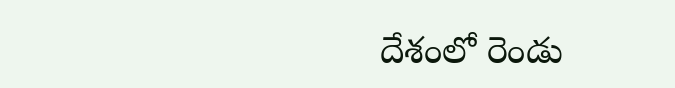దేశంలో రెండు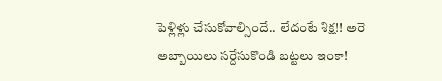పెళ్లిళ్లు చేసుకోవాల్సిందే.. లేదంటే శిక్ష!! అరె అబ్బాయిలు సర్దేసుకొండి బట్టలు ఇంకా!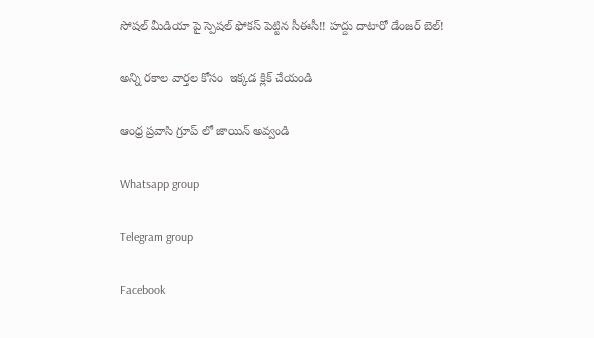సోషల్ మీడియా పై స్పెషల్ ఫోకస్ పెట్టిన సీఈసీ!! హద్దు దాటారో డేంజర్ బెల్!

అన్ని రకాల వార్తల కోసం  ఇక్కడ క్లిక్ చేయండి

ఆంధ్ర ప్రవాసి గ్రూప్ లో జాయిన్ అవ్వండి

Whatsapp group

Telegram group

Facebook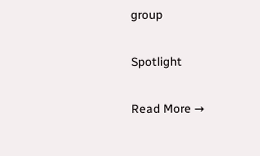group

Spotlight

Read More →